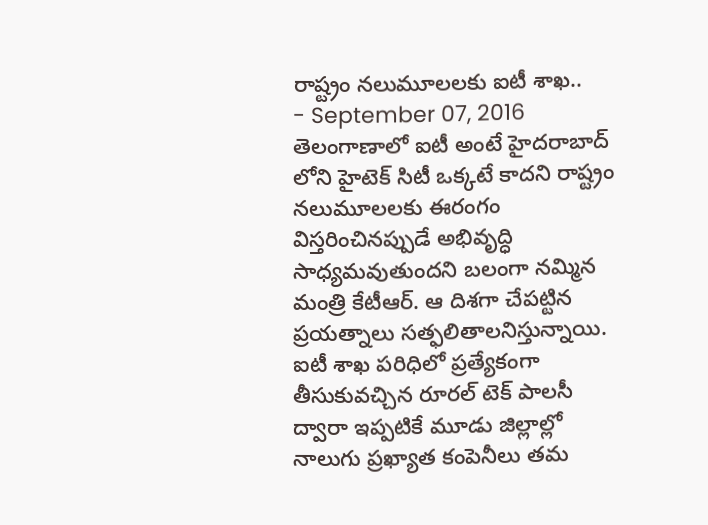రాష్ట్రం నలుమూలలకు ఐటీ శాఖ..
- September 07, 2016
తెలంగాణాలో ఐటీ అంటే హైదరాబాద్ లోని హైటెక్ సిటీ ఒక్కటే కాదని రాష్ట్రం నలుమూలలకు ఈరంగం విస్తరించినప్పుడే అభివృద్ధి సాధ్యమవుతుందని బలంగా నమ్మిన మంత్రి కేటీఆర్. ఆ దిశగా చేపట్టిన ప్రయత్నాలు సత్ఫలితాలనిస్తున్నాయి. ఐటీ శాఖ పరిధిలో ప్రత్యేకంగా తీసుకువచ్చిన రూరల్ టెక్ పాలసీ ద్వారా ఇప్పటికే మూడు జిల్లాల్లో నాలుగు ప్రఖ్యాత కంపెనీలు తమ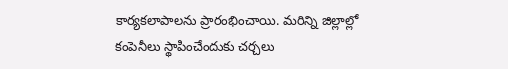కార్యకలాపాలను ప్రారంభించాయి. మరిన్ని జిల్లాల్లో కంపెనీలు స్థాపించేందుకు చర్చలు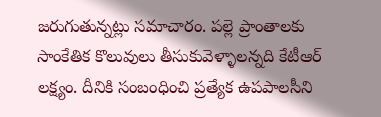జరుగుతున్నట్లు సమాచారం. పల్లె ప్రాంతాలకు సాంకేతిక కొలువులు తీసుకువెళ్ళాలన్నది కేటీఆర్ లక్ష్యం. దీనికి సంబంధించి ప్రత్యేక ఉపపాలసీని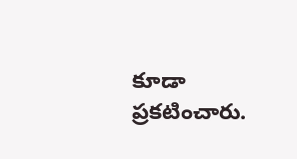కూడా ప్రకటించారు.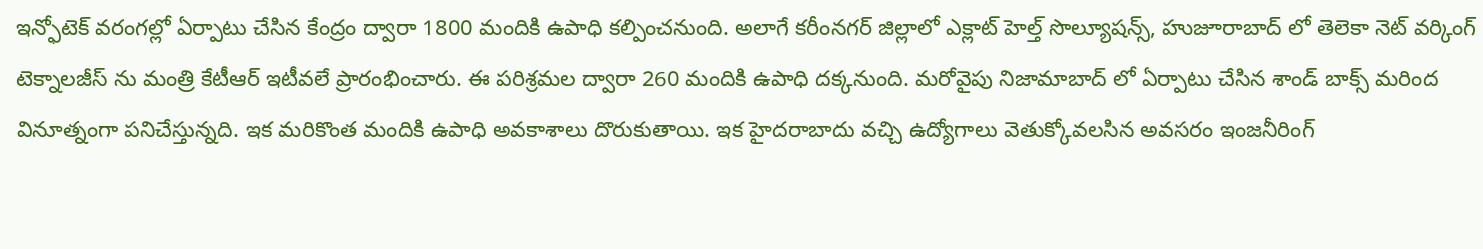ఇన్ఫోటెక్ వరంగల్లో ఏర్పాటు చేసిన కేంద్రం ద్వారా 1800 మందికి ఉపాధి కల్పించనుంది. అలాగే కరీంనగర్ జిల్లాలో ఎక్లాట్ హెల్త్ సొల్యూషన్స్, హుజూరాబాద్ లో తెలెకా నెట్ వర్కింగ్ టెక్నాలజీస్ ను మంత్రి కేటీఆర్ ఇటీవలే ప్రారంభించారు. ఈ పరిశ్రమల ద్వారా 260 మందికి ఉపాధి దక్కనుంది. మరోవైపు నిజామాబాద్ లో ఏర్పాటు చేసిన శాండ్ బాక్స్ మరింద వినూత్నంగా పనిచేస్తున్నది. ఇక మరికొంత మందికి ఉపాధి అవకాశాలు దొరుకుతాయి. ఇక హైదరాబాదు వచ్చి ఉద్యోగాలు వెతుక్కోవలసిన అవసరం ఇంజనీరింగ్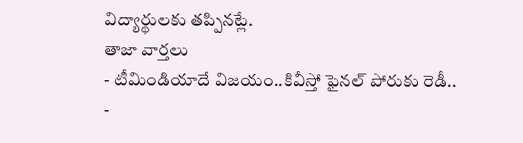విద్యార్థులకు తప్పినట్లే.
తాజా వార్తలు
- టీమిండియాదే విజయం..కివీస్తో ఫైనల్ పోరుకు రెడీ..
-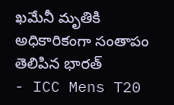ఖమేనీ మృతికి అధికారికంగా సంతాపం తెలిపిన భారత్
- ICC Mens T20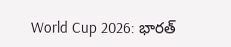World Cup 2026: భారత్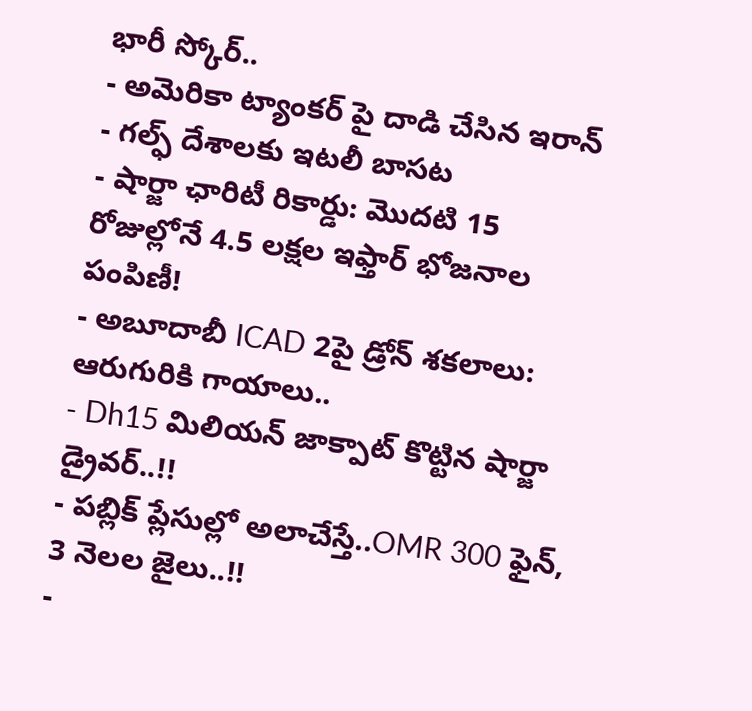భారీ స్కోర్..
- అమెరికా ట్యాంకర్ పై దాడి చేసిన ఇరాన్
- గల్ఫ్ దేశాలకు ఇటలీ బాసట
- షార్జా ఛారిటీ రికార్డు: మొదటి 15 రోజుల్లోనే 4.5 లక్షల ఇఫ్తార్ భోజనాల పంపిణీ!
- అబూదాబీ ICAD 2పై డ్రోన్ శకలాలు: ఆరుగురికి గాయాలు..
- Dh15 మిలియన్ జాక్పాట్ కొట్టిన షార్జా డ్రైవర్..!!
- పబ్లిక్ ప్లేసుల్లో అలాచేస్తే..OMR 300 ఫైన్, 3 నెలల జైలు..!!
-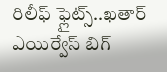రిలీఫ్ ఫ్లైట్స్..ఖతార్ ఎయిర్వేస్ బిగ్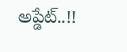అప్డేట్..!!